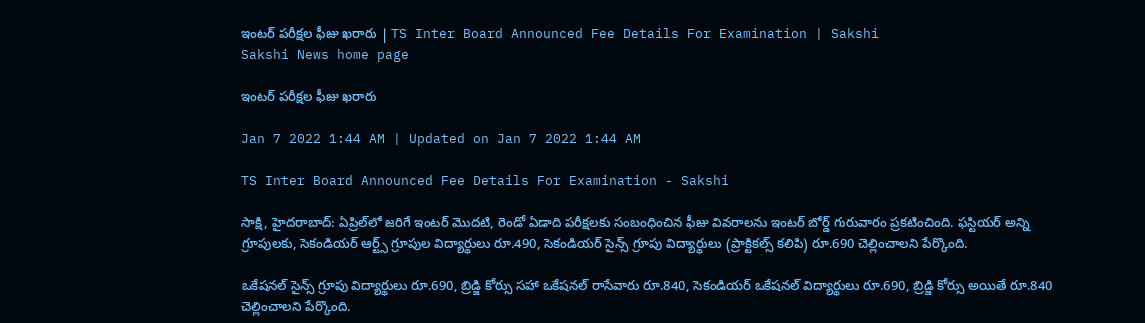ఇంటర్‌ పరీక్షల ఫీజు ఖరారు | TS Inter Board Announced Fee Details For Examination | Sakshi
Sakshi News home page

ఇంటర్‌ పరీక్షల ఫీజు ఖరారు

Jan 7 2022 1:44 AM | Updated on Jan 7 2022 1:44 AM

TS Inter Board Announced Fee Details For Examination - Sakshi

సాక్షి, హైదరాబాద్‌: ఏప్రిల్‌లో జరిగే ఇంటర్‌ మొదటి, రెండో ఏడాది పరీక్షలకు సంబంధించిన ఫీజు వివరాలను ఇంటర్‌ బోర్డ్‌ గురువారం ప్రకటించింది. ఫస్టియర్‌ అన్ని గ్రూపులకు, సెకండియర్‌ ఆర్ట్స్‌ గ్రూపుల విద్యార్థులు రూ.490, సెకండియర్‌ సైన్స్‌ గ్రూపు విద్యార్థులు (ప్రాక్టికల్స్‌ కలిపి) రూ.690 చెల్లించాలని పేర్కొంది.

ఒకేషనల్‌ సైన్స్‌ గ్రూపు విద్యార్థులు రూ.690, బ్రిడ్జి కోర్సు సహా ఒకేషనల్‌ రాసేవారు రూ.840, సెకండియర్‌ ఒకేషనల్‌ విద్యార్థులు రూ.690, బ్రిడ్జి కోర్సు అయితే రూ.840 చెల్లించాలని పేర్కొంది.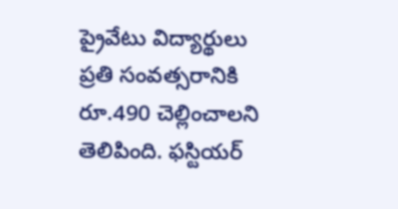ప్రైవేటు విద్యార్థులు ప్రతి సంవత్సరానికి రూ.490 చెల్లించాలని తెలిపింది. ఫస్టియర్‌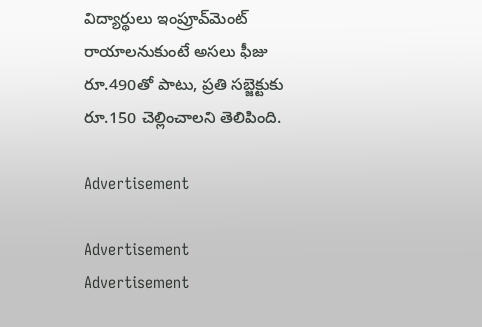విద్యార్థులు ఇంప్రూవ్‌మెంట్‌ రాయాలనుకుంటే అసలు ఫీజు రూ.490తో పాటు, ప్రతి సబ్జెక్టుకు రూ.150 చెల్లించాలని తెలిపింది.

Advertisement

Advertisement
Advertisement